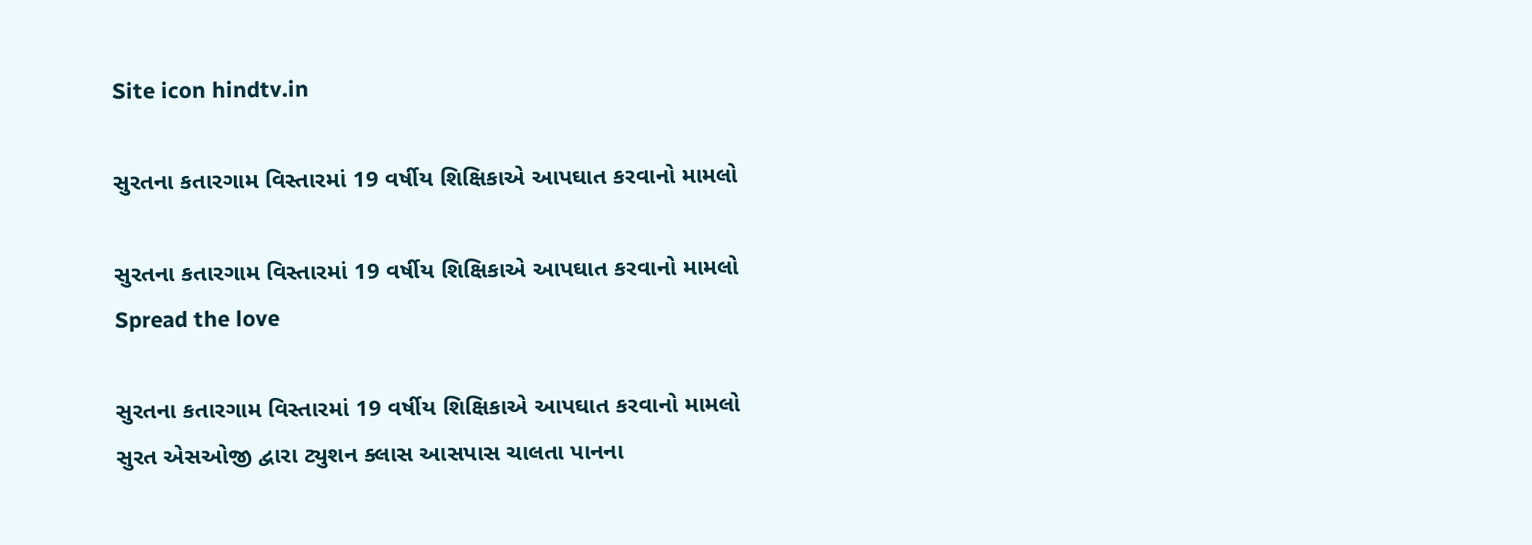Site icon hindtv.in

સુરતના કતારગામ વિસ્તારમાં 19 વર્ષીય શિક્ષિકાએ આપઘાત કરવાનો મામલો

સુરતના કતારગામ વિસ્તારમાં 19 વર્ષીય શિક્ષિકાએ આપઘાત કરવાનો મામલો
Spread the love

સુરતના કતારગામ વિસ્તારમાં 19 વર્ષીય શિક્ષિકાએ આપઘાત કરવાનો મામલો
સુરત એસઓજી દ્વારા ટ્યુશન ક્લાસ આસપાસ ચાલતા પાનના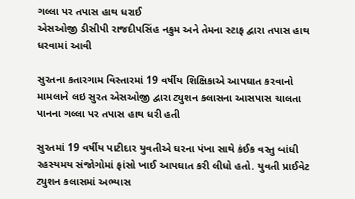ગલ્લા પર તપાસ હાથ ધરાઈ
એસઓજી ડીસીપી રાજદીપસિંહ નકુમ અને તેમના સ્ટાફ દ્વારા તપાસ હાથ ધરવામાં આવી

સુરતના કતારગામ વિસ્તારમાં 19 વર્ષીય શિક્ષિકાએ આપઘાત કરવાનો મામલાને લઇ સુરત એસઓજી દ્વારા ટ્યુશન ક્લાસના આસપાસ ચાલતા પાનના ગલ્લા પર તપાસ હાથ ધરી હતી

સુરતમાં 19 વર્ષીય પાટીદાર યુવતીએ ઘરના પંખા સાથે કંઈક વસ્તુ બાંધી રહસ્યમય સંજોગોમાં ફાંસો ખાઈ આપઘાત કરી લીધો હતો. યુવતી પ્રાઈવેટ ટ્યુશન કલાસમાં અભ્યાસ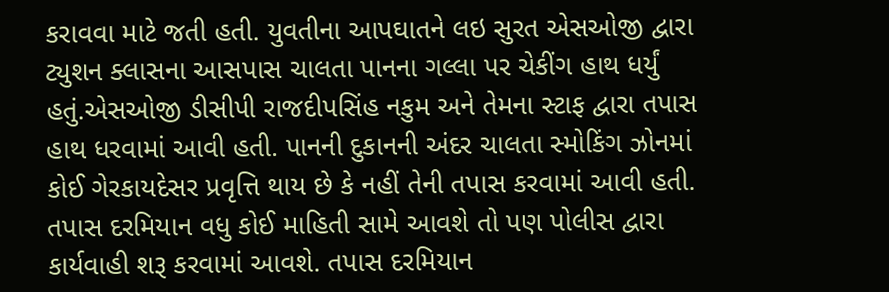કરાવવા માટે જતી હતી. યુવતીના આપઘાતને લઇ સુરત એસઓજી દ્વારા ટ્યુશન ક્લાસના આસપાસ ચાલતા પાનના ગલ્લા પર ચેકીંગ હાથ ધર્યું હતું.એસઓજી ડીસીપી રાજદીપસિંહ નકુમ અને તેમના સ્ટાફ દ્વારા તપાસ હાથ ધરવામાં આવી હતી. પાનની દુકાનની અંદર ચાલતા સ્મોકિંગ ઝોનમાં કોઈ ગેરકાયદેસર પ્રવૃત્તિ થાય છે કે નહીં તેની તપાસ કરવામાં આવી હતી. તપાસ દરમિયાન વધુ કોઈ માહિતી સામે આવશે તો પણ પોલીસ દ્વારા કાર્યવાહી શરૂ કરવામાં આવશે. તપાસ દરમિયાન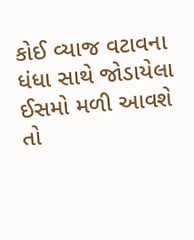કોઈ વ્યાજ વટાવના ધંધા સાથે જોડાયેલા ઈસમો મળી આવશે તો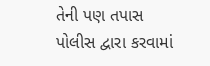તેની પણ તપાસ પોલીસ દ્વારા કરવામાં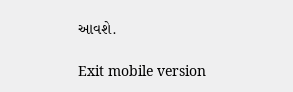આવશે.

Exit mobile version